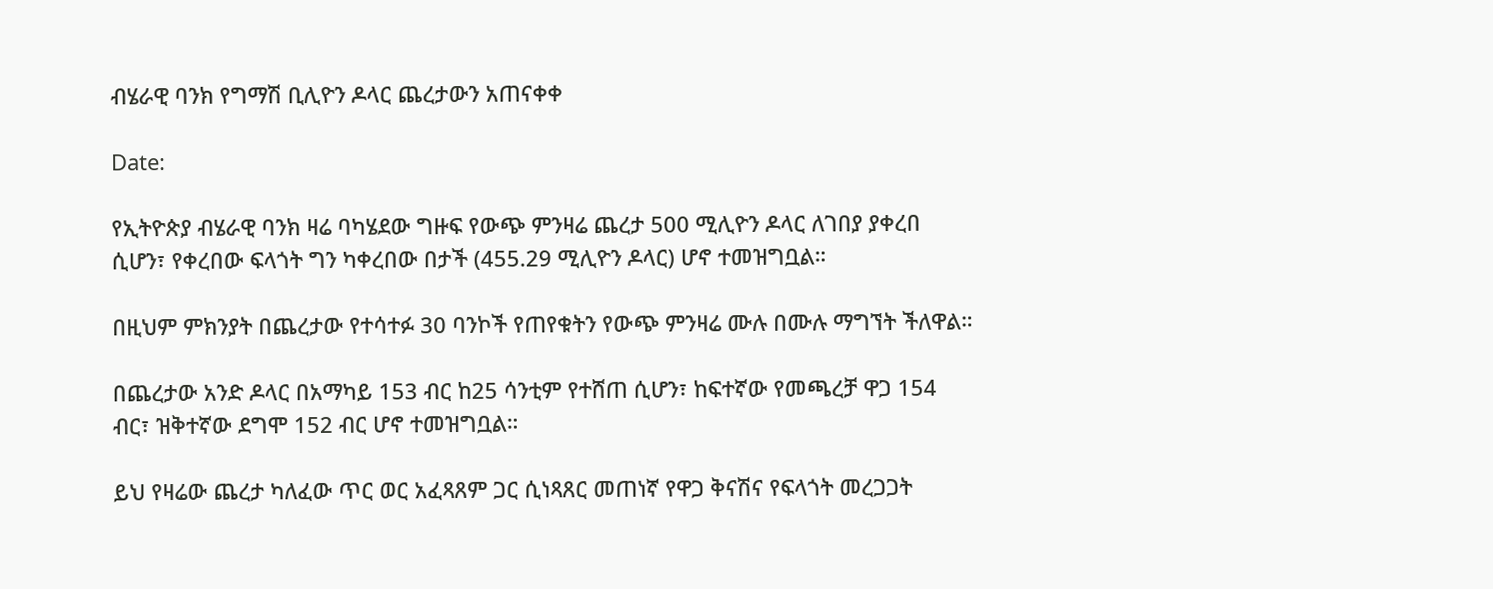ብሄራዊ ባንክ የግማሽ ቢሊዮን ዶላር ጨረታውን አጠናቀቀ

Date:

የኢትዮጵያ ብሄራዊ ባንክ ዛሬ ባካሄደው ግዙፍ የውጭ ምንዛሬ ጨረታ 500 ሚሊዮን ዶላር ለገበያ ያቀረበ ሲሆን፣ የቀረበው ፍላጎት ግን ካቀረበው በታች (455.29 ሚሊዮን ዶላር) ሆኖ ተመዝግቧል።

በዚህም ምክንያት በጨረታው የተሳተፉ 30 ባንኮች የጠየቁትን የውጭ ምንዛሬ ሙሉ በሙሉ ማግኘት ችለዋል።

በጨረታው አንድ ዶላር በአማካይ 153 ብር ከ25 ሳንቲም የተሸጠ ሲሆን፣ ከፍተኛው የመጫረቻ ዋጋ 154 ብር፣ ዝቅተኛው ደግሞ 152 ብር ሆኖ ተመዝግቧል።

ይህ የዛሬው ጨረታ ካለፈው ጥር ወር አፈጻጸም ጋር ሲነጻጸር መጠነኛ የዋጋ ቅናሽና የፍላጎት መረጋጋት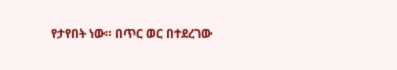የታየበት ነው። በጥር ወር በተደረገው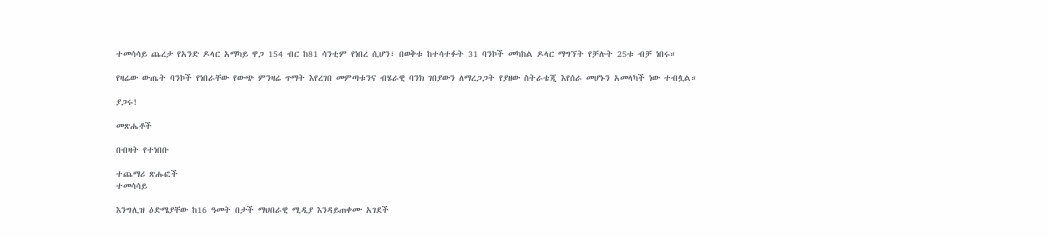ተመሳሳይ ጨረታ የአንድ ዶላር አማካይ ዋጋ 154 ብር ከ81 ሳንቲም የነበረ ሲሆን፣ በወቅቱ ከተሳተፉት 31 ባንኮች መካከል ዶላር ማግኘት የቻሉት 25ቱ ብቻ ነበሩ።

የዛሬው ውጤት ባንኮች የነበራቸው የውጭ ምንዛሬ ጥማት እየረገበ መምጣቱንና ብሄራዊ ባንክ ገበያውን ለማረጋጋት የያዘው ስትራቴጂ እየሰራ መሆኑን አመላካች ነው ተብሏል።

ያጋሩ!

መጽሔቶች

በብዛት የተነበቡ

ተጨማሪ ጽሑፎች
ተመሳሳይ

እንግሊዝ ዕድሜያቸው ከ16 ዓመት በታች ማህበራዊ ሚዲያ እንዳይጠቀሙ አገደች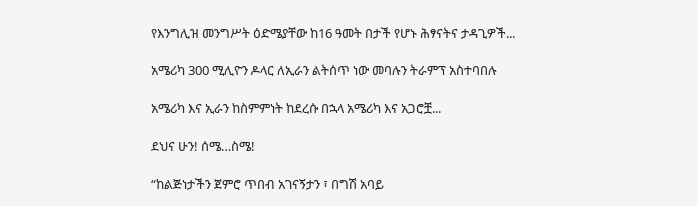የእንግሊዝ መንግሥት ዕድሜያቸው ከ16 ዓመት በታች የሆኑ ሕፃናትና ታዳጊዎች...

አሜሪካ 300 ሚሊዮን ዶላር ለኢራን ልትሰጥ ነው መባሉን ትራምፕ አስተባበሉ

አሜሪካ እና ኢራን ከስምምነት ከደረሱ በኋላ አሜሪካ እና አጋሮቿ...

ደህና ሁን! ሰሜ…ስሜ!

“ከልጅነታችን ጀምሮ ጥበብ አገናኝታን ፣ በግሽ አባይ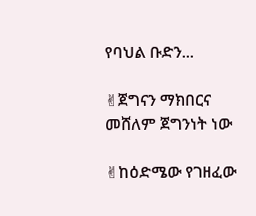የባህል ቡድን...

✌ጀግናን ማክበርና መሸለም ጀግንነት ነው

✌ከዕድሜው የገዘፈው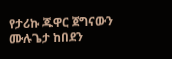የታሪኩ ጁዋር ጀግናውን ሙሉጌታ ከበደን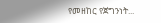የመዘከር የጀግንነት...